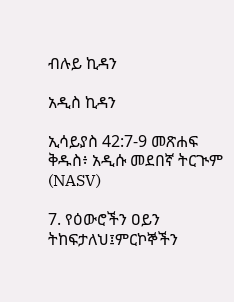ብሉይ ኪዳን

አዲስ ኪዳን

ኢሳይያስ 42:7-9 መጽሐፍ ቅዱስ፥ አዲሱ መደበኛ ትርጒም (NASV)

7. የዕውሮችን ዐይን ትከፍታለህ፤ምርኮኞችን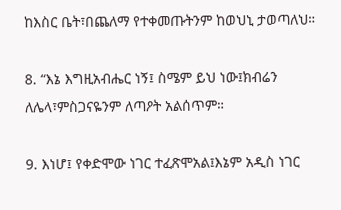ከእስር ቤት፣በጨለማ የተቀመጡትንም ከወህኒ ታወጣለህ።

8. “እኔ እግዚአብሔር ነኝ፤ ስሜም ይህ ነው፤ክብሬን ለሌላ፣ምስጋናዬንም ለጣዖት አልሰጥም።

9. እነሆ፤ የቀድሞው ነገር ተፈጽሞአል፤እኔም አዲስ ነገር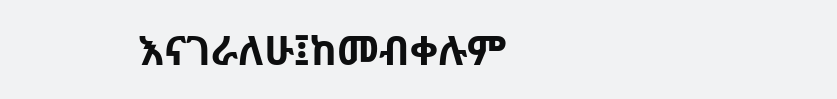እናገራለሁ፤ከመብቀሉም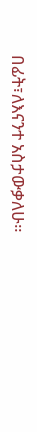በፊት፣ለእናንተ አስታውቃለሁ።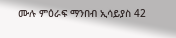ሙሉ ምዕራፍ ማንበብ ኢሳይያስ 42